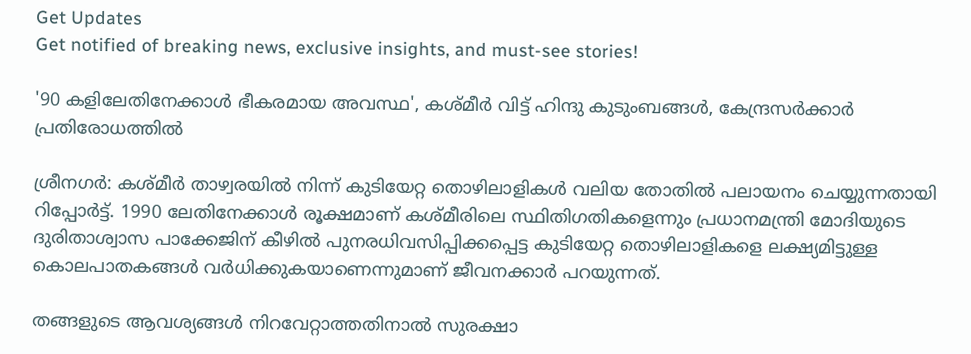Get Updates
Get notified of breaking news, exclusive insights, and must-see stories!

'90 കളിലേതിനേക്കാള്‍ ഭീകരമായ അവസ്ഥ', കശ്മീര്‍ വിട്ട് ഹിന്ദു കുടുംബങ്ങള്‍, കേന്ദ്രസര്‍ക്കാര്‍ പ്രതിരോധത്തില്‍

ശ്രീനഗര്‍: കശ്മീര്‍ താഴ്വരയില്‍ നിന്ന് കുടിയേറ്റ തൊഴിലാളികള്‍ വലിയ തോതില്‍ പലായനം ചെയ്യുന്നതായി റിപ്പോര്‍ട്ട്. 1990 ലേതിനേക്കാള്‍ രൂക്ഷമാണ് കശ്മീരിലെ സ്ഥിതിഗതികളെന്നും പ്രധാനമന്ത്രി മോദിയുടെ ദുരിതാശ്വാസ പാക്കേജിന് കീഴില്‍ പുനരധിവസിപ്പിക്കപ്പെട്ട കുടിയേറ്റ തൊഴിലാളികളെ ലക്ഷ്യമിട്ടുള്ള കൊലപാതകങ്ങള്‍ വര്‍ധിക്കുകയാണെന്നുമാണ് ജീവനക്കാര്‍ പറയുന്നത്.

തങ്ങളുടെ ആവശ്യങ്ങള്‍ നിറവേറ്റാത്തതിനാല്‍ സുരക്ഷാ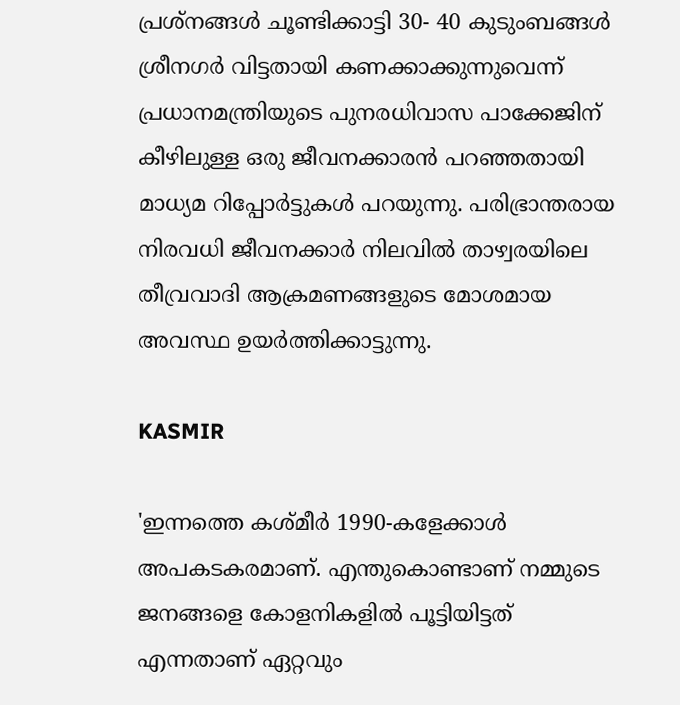പ്രശ്നങ്ങള്‍ ചൂണ്ടിക്കാട്ടി 30- 40 കുടുംബങ്ങള്‍ ശ്രീനഗര്‍ വിട്ടതായി കണക്കാക്കുന്നുവെന്ന് പ്രധാനമന്ത്രിയുടെ പുനരധിവാസ പാക്കേജിന് കീഴിലുള്ള ഒരു ജീവനക്കാരന്‍ പറഞ്ഞതായി മാധ്യമ റിപ്പോര്‍ട്ടുകള്‍ പറയുന്നു. പരിഭ്രാന്തരായ നിരവധി ജീവനക്കാര്‍ നിലവില്‍ താഴ്വരയിലെ തീവ്രവാദി ആക്രമണങ്ങളുടെ മോശമായ അവസ്ഥ ഉയര്‍ത്തിക്കാട്ടുന്നു.

KASMIR

'ഇന്നത്തെ കശ്മീര്‍ 1990-കളേക്കാള്‍ അപകടകരമാണ്. എന്തുകൊണ്ടാണ് നമ്മുടെ ജനങ്ങളെ കോളനികളില്‍ പൂട്ടിയിട്ടത് എന്നതാണ് ഏറ്റവും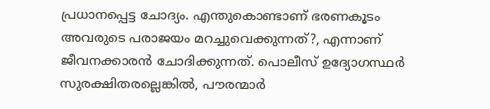പ്രധാനപ്പെട്ട ചോദ്യം. എന്തുകൊണ്ടാണ് ഭരണകൂടം അവരുടെ പരാജയം മറച്ചുവെക്കുന്നത്?, എന്നാണ് ജീവനക്കാരന്‍ ചോദിക്കുന്നത്. പൊലീസ് ഉദ്യോഗസ്ഥര്‍ സുരക്ഷിതരല്ലെങ്കില്‍, പൗരന്മാര്‍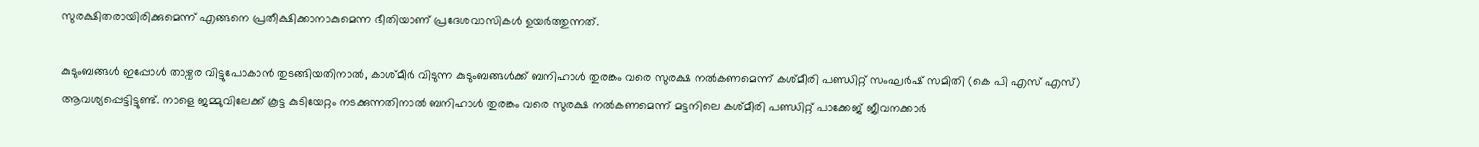സുരക്ഷിതരായിരിക്കുമെന്ന് എങ്ങനെ പ്രതീക്ഷിക്കാനാകുമെന്ന ഭീതിയാണ് പ്രദേശവാസികള്‍ ഉയര്‍ത്തുന്നത്.

കുടുംബങ്ങള്‍ ഇപ്പോള്‍ താഴ്വര വിട്ടുപോകാന്‍ തുടങ്ങിയതിനാല്‍, കാശ്മീര്‍ വിടുന്ന കുടുംബങ്ങള്‍ക്ക് ബനിഹാള്‍ തുരങ്കം വരെ സുരക്ഷ നല്‍കണമെന്ന് കശ്മീരി പണ്ഡിറ്റ് സംഘര്‍ഷ് സമിതി (കെ പി എസ് എസ്) ആവശ്യപ്പെട്ടിട്ടുണ്ട്. നാളെ ജമ്മുവിലേക്ക് കൂട്ട കുടിയേറ്റം നടക്കുന്നതിനാല്‍ ബനിഹാള്‍ തുരങ്കം വരെ സുരക്ഷ നല്‍കണമെന്ന് മട്ടനിലെ കശ്മീരി പണ്ഡിറ്റ് പാക്കേജ് ജീവനക്കാര്‍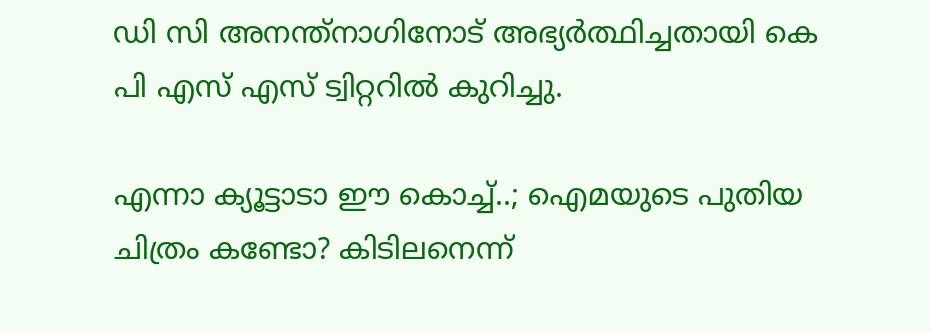ഡി സി അനന്ത്‌നാഗിനോട് അഭ്യര്‍ത്ഥിച്ചതായി കെ പി എസ് എസ് ട്വിറ്ററില്‍ കുറിച്ചു.

എന്നാ ക്യൂട്ടാടാ ഈ കൊച്ച്..; ഐമയുടെ പുതിയ ചിത്രം കണ്ടോ? കിടിലനെന്ന്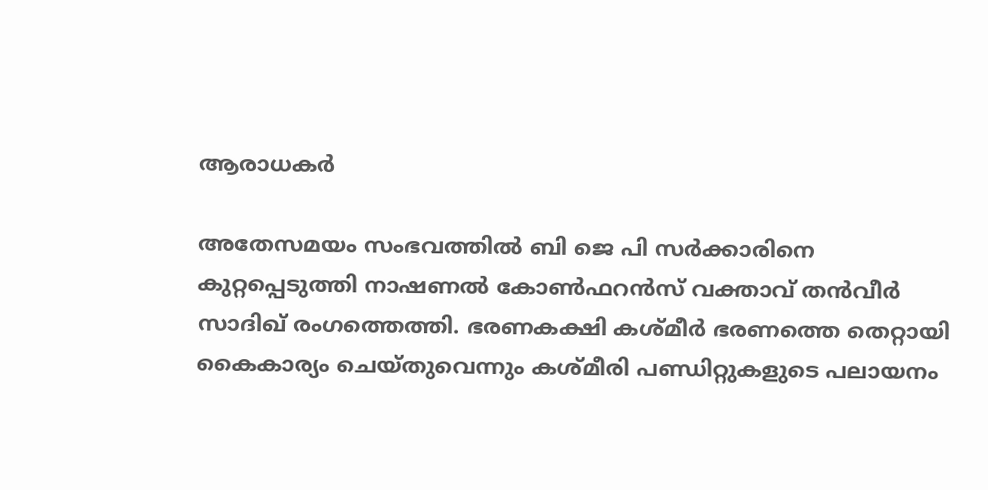ആരാധകര്‍

അതേസമയം സംഭവത്തില്‍ ബി ജെ പി സര്‍ക്കാരിനെ കുറ്റപ്പെടുത്തി നാഷണല്‍ കോണ്‍ഫറന്‍സ് വക്താവ് തന്‍വീര്‍ സാദിഖ് രംഗത്തെത്തി. ഭരണകക്ഷി കശ്മീര്‍ ഭരണത്തെ തെറ്റായി കൈകാര്യം ചെയ്തുവെന്നും കശ്മീരി പണ്ഡിറ്റുകളുടെ പലായനം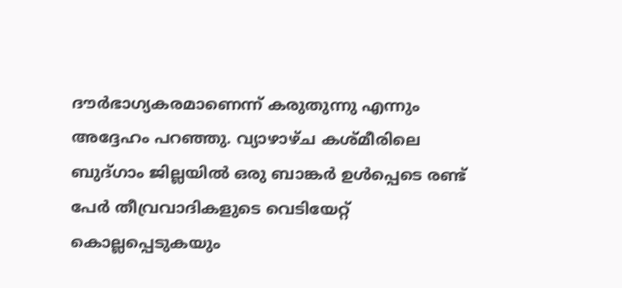ദൗര്‍ഭാഗ്യകരമാണെന്ന് കരുതുന്നു എന്നും അദ്ദേഹം പറഞ്ഞു. വ്യാഴാഴ്ച കശ്മീരിലെ ബുദ്ഗാം ജില്ലയില്‍ ഒരു ബാങ്കര്‍ ഉള്‍പ്പെടെ രണ്ട് പേര്‍ തീവ്രവാദികളുടെ വെടിയേറ്റ് കൊല്ലപ്പെടുകയും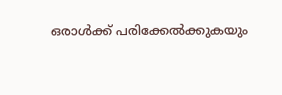ഒരാള്‍ക്ക് പരിക്കേല്‍ക്കുകയും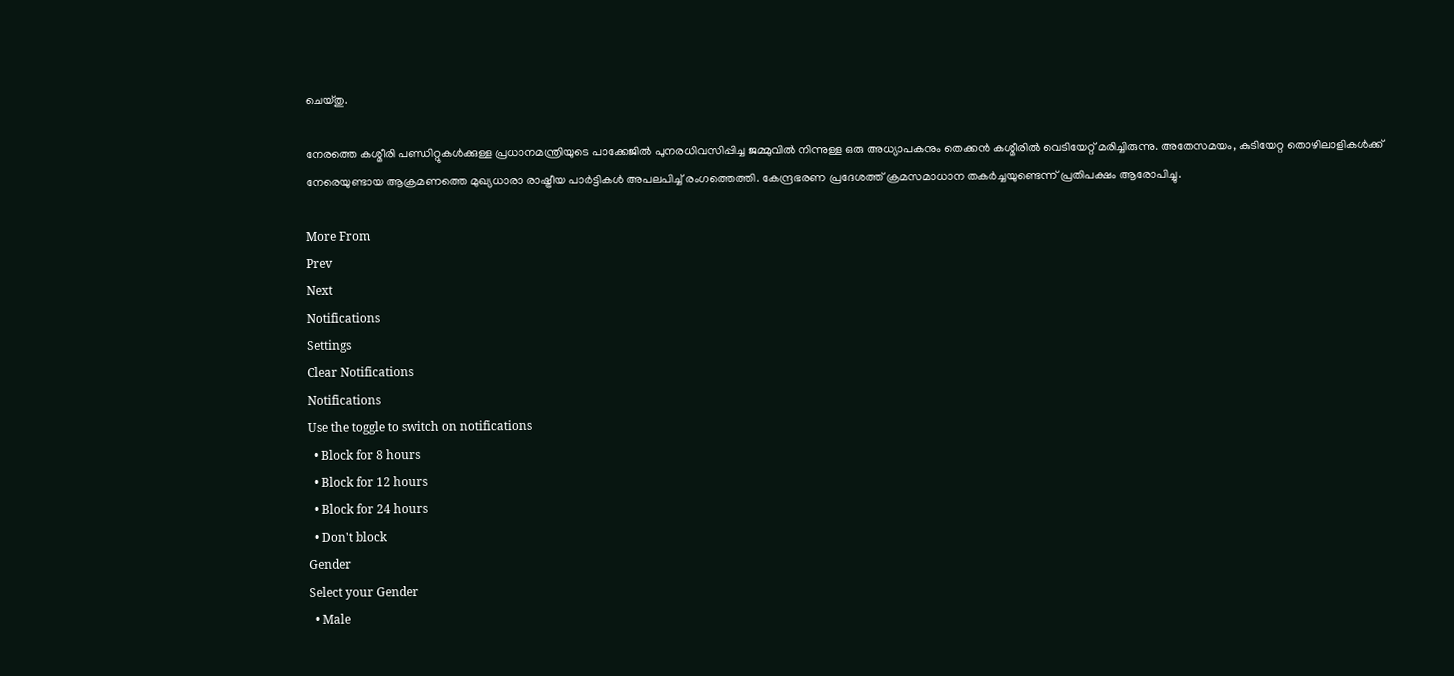ചെയ്തു.

നേരത്തെ കശ്മീരി പണ്ഡിറ്റുകള്‍ക്കുള്ള പ്രധാനമന്ത്രിയുടെ പാക്കേജില്‍ പുനരധിവസിപ്പിച്ച ജമ്മുവില്‍ നിന്നുള്ള ഒരു അധ്യാപകനും തെക്കന്‍ കശ്മീരില്‍ വെടിയേറ്റ് മരിച്ചിരുന്നു. അതേസമയം, കുടിയേറ്റ തൊഴിലാളികള്‍ക്ക് നേരെയുണ്ടായ ആക്രമണത്തെ മുഖ്യധാരാ രാഷ്ട്രീയ പാര്‍ട്ടികള്‍ അപലപിച്ച് രംഗത്തെത്തി. കേന്ദ്രഭരണ പ്രദേശത്ത് ക്രമസമാധാന തകര്‍ച്ചയുണ്ടെന്ന് പ്രതിപക്ഷം ആരോപിച്ചു.

More From
Prev
Next
Notifications
Settings
Clear Notifications
Notifications
Use the toggle to switch on notifications
  • Block for 8 hours
  • Block for 12 hours
  • Block for 24 hours
  • Don't block
Gender
Select your Gender
  • Male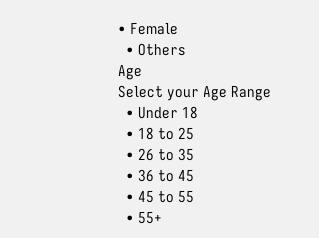• Female
  • Others
Age
Select your Age Range
  • Under 18
  • 18 to 25
  • 26 to 35
  • 36 to 45
  • 45 to 55
  • 55+